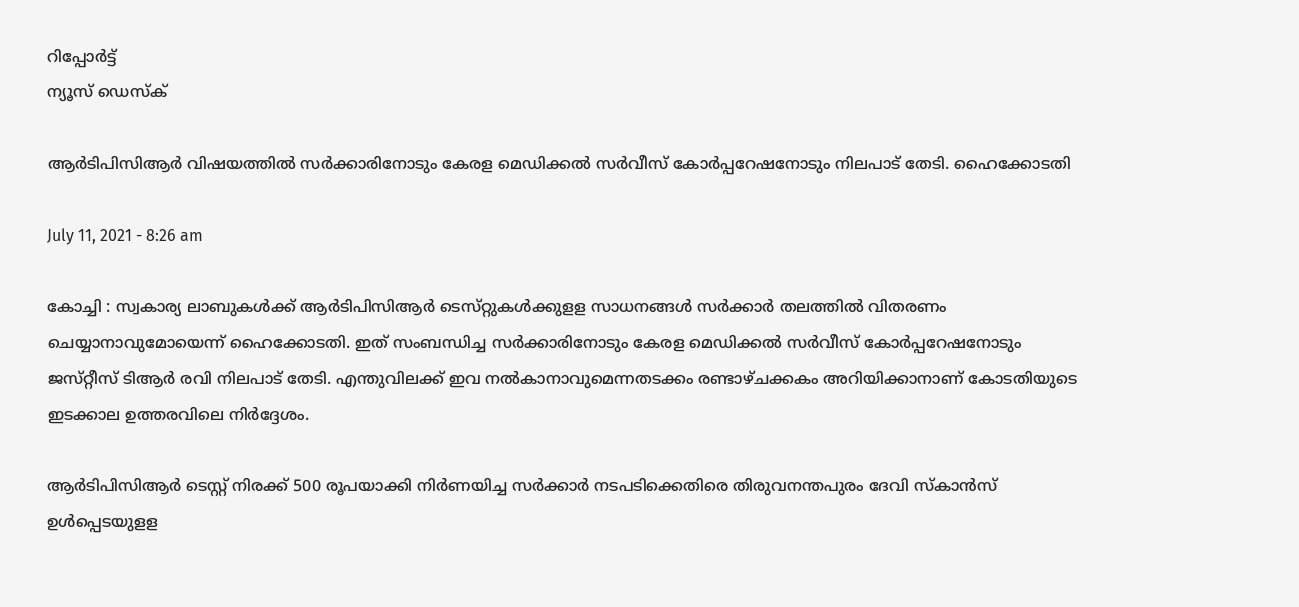റിപ്പോര്‍ട്ട്
ന്യൂസ് ഡെസ്ക്

ആര്‍ടിപിസിആര്‍ വിഷയത്തില്‍ സര്‍ക്കാരിനോടും കേരള മെഡിക്കല്‍ സര്‍വീസ്‌ കോര്‍പ്പറേഷനോടും നിലപാട്‌ തേടി. ഹൈക്കോടതി

July 11, 2021 - 8:26 am

കോച്ചി : സ്വകാര്യ ലാബുകള്‍ക്ക്‌ ആര്‍ടിപിസിആര്‍ ടെസ്‌റ്റുകള്‍ക്കുളള സാധനങ്ങള്‍ സര്‍ക്കാര്‍ തലത്തില്‍ വിതരണം ചെയ്യാനാവുമോയെന്ന്‌ ഹൈക്കോടതി. ഇത്‌ സംബന്ധിച്ച സര്‍ക്കാരിനോടും കേരള മെഡിക്കല്‍ സര്‍വീസ്‌ കോര്‍പ്പറേഷനോടും ജസ്‌റ്റീസ്‌ ടിആര്‍ രവി നിലപാട്‌ തേടി. എന്തുവിലക്ക്‌ ഇവ നല്‍കാനാവുമെന്നതടക്കം രണ്ടാഴ്‌ചക്കകം അറിയിക്കാനാണ്‌ കോടതിയുടെ ഇടക്കാല ഉത്തരവിലെ നിര്‍ദ്ദേശം.

ആര്‍ടിപിസിആര്‍ ടെസ്റ്റ്‌ നിരക്ക്‌ 500 രൂപയാക്കി നിര്‍ണയിച്ച സര്‍ക്കാര്‍ നടപടിക്കെതിരെ തിരുവനന്തപുരം ദേവി സ്‌കാന്‍സ്‌ ഉള്‍പ്പെടയുളള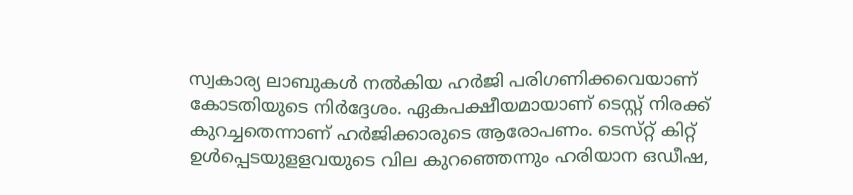സ്വകാര്യ ലാബുകള്‍ നല്‍കിയ ഹര്‍ജി പരിഗണിക്കവെയാണ്‌ കോടതിയുടെ നിര്‍ദ്ദേശം. ഏകപക്ഷീയമായാണ്‌ ടെസ്റ്റ്‌ നിരക്ക്‌ കുറച്ചതെന്നാണ്‌ ഹര്‍ജിക്കാരുടെ ആരോപണം. ടെസ്‌റ്റ്‌ കിറ്റ് ഉള്‍പ്പെടയുളളവയുടെ വില കുറഞ്ഞെന്നും ഹരിയാന ഒഡീഷ,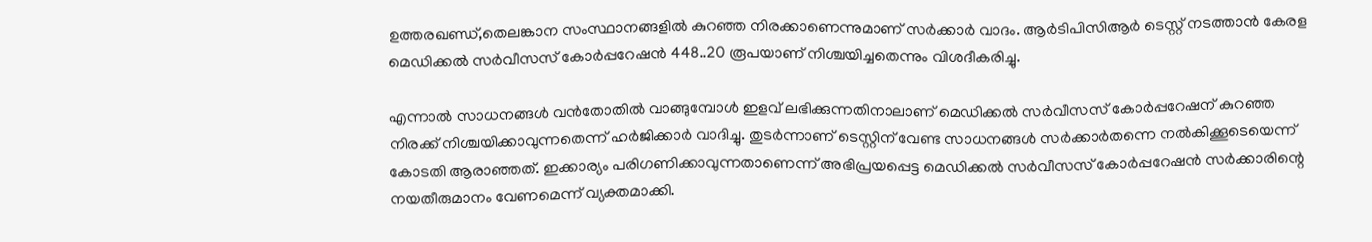ഉത്തരഖണ്ഡ്‌,തെലങ്കാന സംസ്ഥാനങ്ങളില്‍ കുറഞ്ഞ നിരക്കാണെന്നുമാണ്‌ സര്‍ക്കാര്‍ വാദം. ആര്‍ടിപിസിആര്‍ ടെസ്റ്റ്‌ നടത്താന്‍ കേരള മെഡിക്കല്‍ സര്‍വീസസ്‌ കോര്‍പ്പറേഷന്‍ 448..20 രൂപയാണ്‌ നിശ്ചയിച്ചതെന്നും വിശദീകരിച്ചു.

എന്നാല്‍ സാധനങ്ങള്‍ വന്‍തോതില്‍ വാങ്ങുമ്പോള്‍ ഇളവ്‌ ലഭിക്കുന്നതിനാലാണ്‌ മെഡിക്കല്‍ സര്‍വീസസ്‌ കോര്‍പ്പറേഷന്‌ കുറഞ്ഞ നിരക്ക്‌ നിശ്ചയിക്കാവുന്നതെന്ന്‌ ഹര്‍ജിക്കാര്‍ വാദിച്ചു. തുടര്‍ന്നാണ്‌ ടെസ്റ്റിന്‌ വേണ്ട സാധനങ്ങള്‍ സര്‍ക്കാര്‍തന്നെ നല്‍കിക്കൂടെയെന്ന്‌ കോടതി ആരാഞ്ഞത്‌. ഇക്കാര്യം പരിഗണിക്കാവുന്നതാണെന്ന്‌ അഭിപ്രയപ്പെട്ട മെഡിക്കല്‍ സര്‍വീസസ്‌ കോര്‍പ്പറേഷന്‍ സര്‍ക്കാരിന്റെ നയതീരുമാനം വേണമെന്ന്‌ വ്യക്തമാക്കി.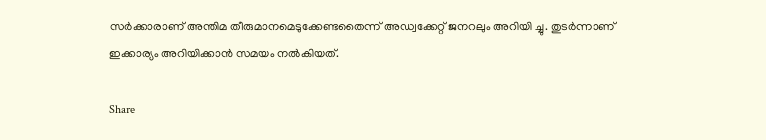സര്‍ക്കാരാണ്‌ അന്തിമ തീരുമാനമെടുക്കേണ്ടതൈന്ന്‌ അഡ്വക്കേറ്റ്‌ ജനറലും അറിയി ച്ചു. തുടര്‍ന്നാണ്‌ ഇക്കാര്യം അറിയിക്കാന്‍ സമയം നല്‍കിയത്‌.

Share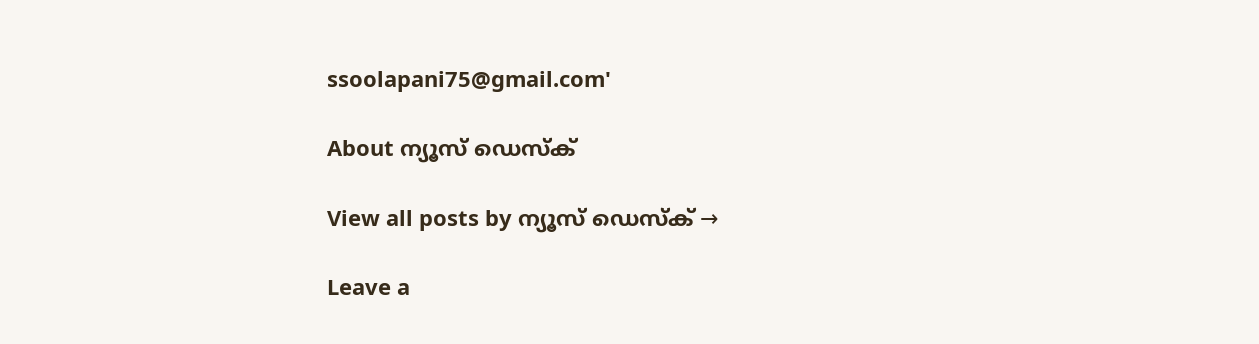ssoolapani75@gmail.com'

About ന്യൂസ് ഡെസ്ക്

View all posts by ന്യൂസ് ഡെസ്ക് →

Leave a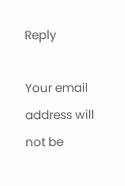Reply

Your email address will not be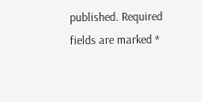published. Required fields are marked *